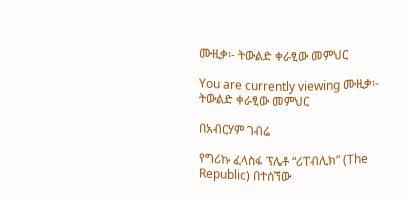ሙዚቃ፡- ትውልድ ቀራፂው መምህር

You are currently viewing ሙዚቃ፡- ትውልድ ቀራፂው መምህር

በአብርሃም ገብሬ

የግሪኩ ፈላስፋ ፕሌቶ “ሪፐብሊክ” (The Republic) በተሰኘው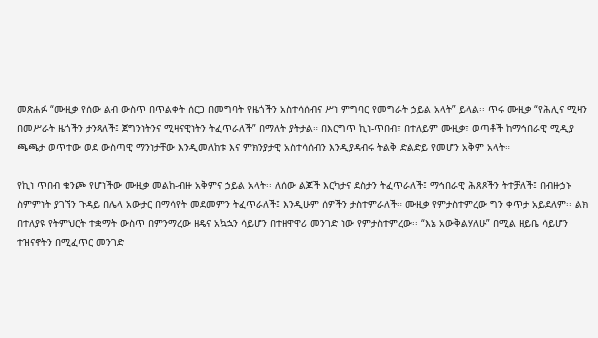መጽሐፉ “ሙዚቃ የሰው ልብ ውስጥ በጥልቀት ሰርጋ በመግባት የዜጎችን አስተሳሰብና ሥነ ምግባር የመግራት ኃይል አላት” ይላል፡፡ ጥሩ ሙዚቃ “የሕሊና ሚዛን በመሥራት ዜጎችን ታንጻለች፤ ጀግንነትንና ሚዛናዊነትን ትፈጥራለች” በማለት ያትታል። በእርግጥ ኪነ-ጥበብ፣ በተለይም ሙዚቃ፣ ወጣቶች ከማኅበራዊ ሚዲያ ጫጫታ ወጥተው ወደ ውስጣዊ ማንነታቸው እንዲመለከቱ እና ምክንያታዊ አስተሳሰብን እንዲያዳብሩ ትልቅ ድልድይ የመሆን አቅም አላት።

የኪነ ጥበብ ቁንጮ የሆነችው ሙዚቃ መልከ-ብዙ አቅምና ኃይል አላት፡፡ ለሰው ልጆች እርካታና ደስታን ትፈጥራለች፤ ማኅበራዊ ሕጸጾችን ትተቻለች፤ በብዙኃኑ ስምምነት ያገኘን ጉዳይ በሌላ አውታር በማሳየት መደመምን ትፈጥራለች፤ እንዲሁም ሰዎችን ታስተምራለች። ሙዚቃ የምታስተምረው ግን ቀጥታ አይደለም፡፡ ልክ በተለያዩ የትምህርት ተቋማት ውስጥ በምንማረው ዘዴና አኳኋን ሳይሆን በተዘዋዋሪ መንገድ ነው የምታስተምረው፡፡ “እኔ አውቅልሃለሁ” በሚል ዘይቤ ሳይሆን ተዝናኖትን በሚፈጥር መንገድ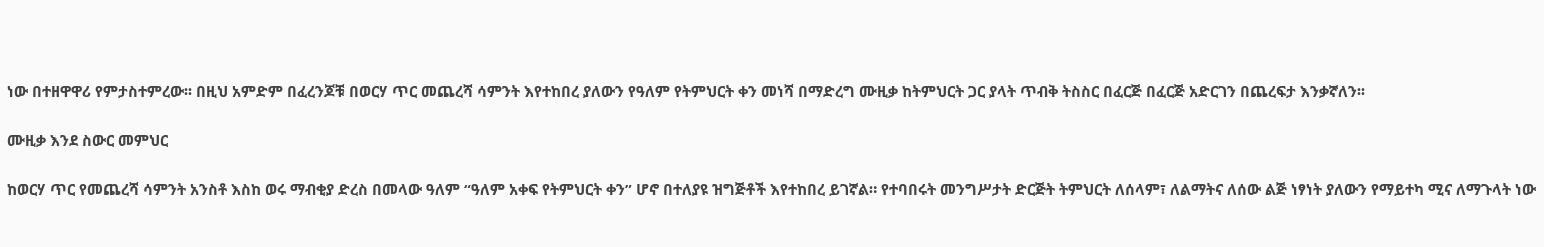ነው በተዘዋዋሪ የምታስተምረው፡፡ በዚህ አምድም በፈረንጆቹ በወርሃ ጥር መጨረሻ ሳምንት እየተከበረ ያለውን የዓለም የትምህርት ቀን መነሻ በማድረግ ሙዚቃ ከትምህርት ጋር ያላት ጥብቅ ትስስር በፈርጅ በፈርጅ አድርገን በጨረፍታ እንቃኛለን፡፡

ሙዚቃ እንደ ስውር መምህር

ከወርሃ ጥር የመጨረሻ ሳምንት አንስቶ እስከ ወሩ ማብቂያ ድረስ በመላው ዓለም “ዓለም አቀፍ የትምህርት ቀን” ሆኖ በተለያዩ ዝግጅቶች እየተከበረ ይገኛል። የተባበሩት መንግሥታት ድርጅት ትምህርት ለሰላም፣ ለልማትና ለሰው ልጅ ነፃነት ያለውን የማይተካ ሚና ለማጉላት ነው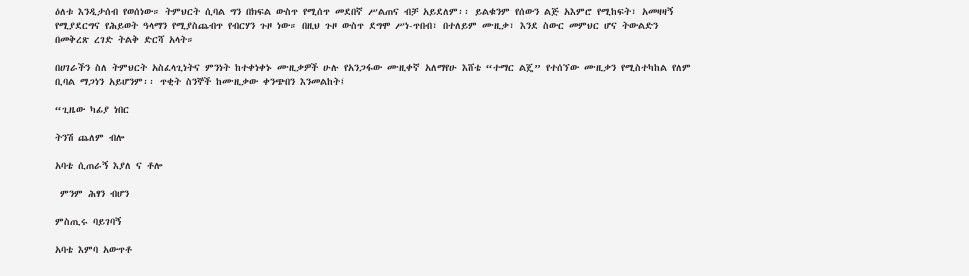ዕለቱ እንዲታሰብ የወሰነው። ትምህርት ሲባል ግን በክፍል ውስጥ የሚሰጥ መደበኛ ሥልጠና ብቻ አይደለም፡፡ ይልቁንም የሰውን ልጅ አእምሮ የሚከፍት፣ አመዛዛኝ የሚያደርግና የሕይወት ዓላማን የሚያስጨብጥ የብርሃን ጉዞ ነው። በዚህ ጉዞ ውስጥ ደግሞ ሥነ-ጥበብ፣ በተለይም ሙዚቃ፣ እንደ ስውር መምህር ሆና ትውልድን በመቅረጽ ረገድ ትልቅ ድርሻ አላት።

በሀገራችን ስለ ትምህርት አስፈላጊነትና ምንነት ከተቀነቀኑ ሙዚቃዎች ሁሉ የአንጋፋው ሙዚቀኛ አለማየሁ እሸቴ “ተማር ልጄ” የተሰኘው ሙዚቃን የሚስተካከል የለም ቢባል ማጋነን አይሆንም፡፡ ጥቂት ስንኞች ከሙዚቃው ቀንጭበን እንመልከት፤

“ጊዜው ካፊያ ነበር

ትንሽ ጨለም ብሎ

አባቴ ሲጠራኝ እያለ ና ቶሎ

 ምንም ሕፃን ብሆን

ምስጢሩ ባይገባኝ

አባቴ እምባ አውጥቶ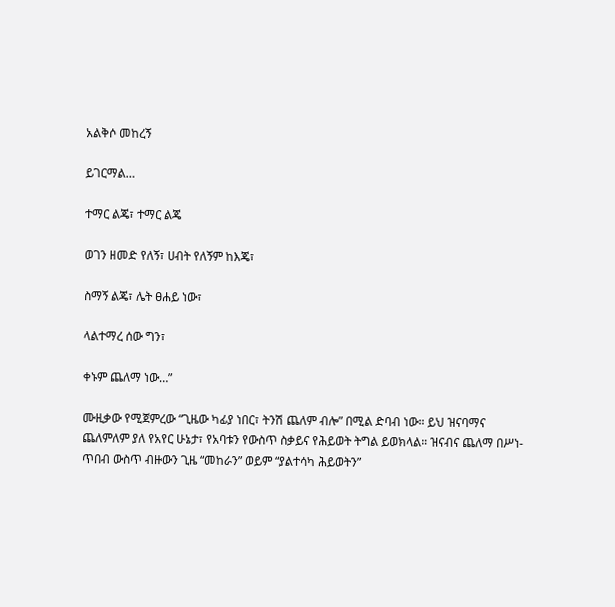አልቅሶ መከረኝ

ይገርማል…

ተማር ልጄ፣ ተማር ልጄ

ወገን ዘመድ የለኝ፣ ሀብት የለኝም ከእጄ፣

ስማኝ ልጄ፣ ሌት ፀሐይ ነው፣

ላልተማረ ሰው ግን፣

ቀኑም ጨለማ ነው…”

ሙዚቃው የሚጀምረው “ጊዜው ካፊያ ነበር፣ ትንሽ ጨለም ብሎ” በሚል ድባብ ነው። ይህ ዝናባማና ጨለምለም ያለ የአየር ሁኔታ፣ የአባቱን የውስጥ ስቃይና የሕይወት ትግል ይወክላል። ዝናብና ጨለማ በሥነ-ጥበብ ውስጥ ብዙውን ጊዜ “መከራን” ወይም “ያልተሳካ ሕይወትን”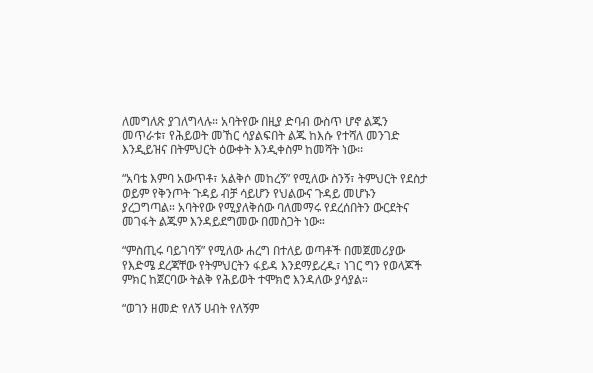ለመግለጽ ያገለግላሉ። አባትየው በዚያ ድባብ ውስጥ ሆኖ ልጁን መጥራቱ፣ የሕይወት መኸር ሳያልፍበት ልጁ ከእሱ የተሻለ መንገድ እንዲይዝና በትምህርት ዕውቀት እንዲቀስም ከመሻት ነው፡፡

“አባቴ እምባ አውጥቶ፣ አልቅሶ መከረኝ” የሚለው ስንኝ፣ ትምህርት የደስታ ወይም የቅንጦት ጉዳይ ብቻ ሳይሆን የህልውና ጉዳይ መሆኑን ያረጋግጣል። አባትየው የሚያለቅሰው ባለመማሩ የደረሰበትን ውርደትና መገፋት ልጁም እንዳይደግመው በመስጋት ነው።

“ምስጢሩ ባይገባኝ” የሚለው ሐረግ በተለይ ወጣቶች በመጀመሪያው የእድሜ ደረጃቸው የትምህርትን ፋይዳ እንደማይረዱ፣ ነገር ግን የወላጆች ምክር ከጀርባው ትልቅ የሕይወት ተሞክሮ እንዳለው ያሳያል።

“ወገን ዘመድ የለኝ ሀብት የለኝም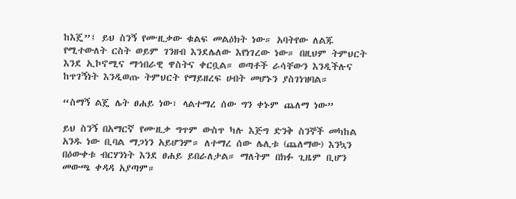ከእጄ”፤ ይህ ስንኝ የሙዚቃው ቁልፍ መልዕክት ነው። አባትየው ለልጁ የሚተውለት ርስት ወይም ገንዘብ እንደሌለው እየነገረው ነው። በዚህም ትምህርት እንደ ኢኮኖሚና ማኅበራዊ ዋስትና ቀርቧል። ወጣቶች ራሳቸውን እንዲችሉና ከጥገኝነት እንዲወጡ ትምህርት የማይዘረፍ ሀብት መሆኑን ያስገነዝባል።

“ስማኝ ልጄ ሌት ፀሐይ ነው፣ ላልተማረ ሰው ግን ቀኑም ጨለማ ነው”

ይህ ስንኝ በአማርኛ የሙዚቃ ግጥም ውስጥ ካሉ እጅግ ድንቅ ስንኞች መካከል አንዱ ነው ቢባል ማጋነን አይሆንም። ለተማረ ሰው ሌሊቱ (ጨለማው) እንኳን በዕውቀቱ ብርሃንነት እንደ ፀሐይ ይበራለታል። ማለትም በክፉ ጊዜም ቢሆን መውጫ ቀዳዳ አያጣም።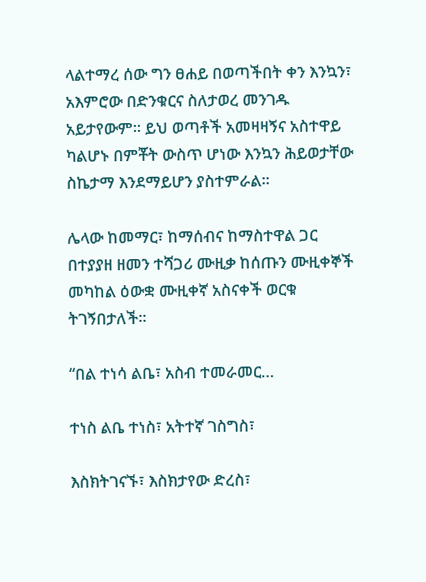ላልተማረ ሰው ግን ፀሐይ በወጣችበት ቀን እንኳን፣ አእምሮው በድንቁርና ስለታወረ መንገዱ አይታየውም። ይህ ወጣቶች አመዛዛኝና አስተዋይ ካልሆኑ በምቾት ውስጥ ሆነው እንኳን ሕይወታቸው ስኬታማ እንደማይሆን ያስተምራል።

ሌላው ከመማር፣ ከማሰብና ከማስተዋል ጋር በተያያዘ ዘመን ተሻጋሪ ሙዚቃ ከሰጡን ሙዚቀኞች መካከል ዕውቋ ሙዚቀኛ አስናቀች ወርቁ ትገኝበታለች፡፡

“በል ተነሳ ልቤ፣ አስብ ተመራመር…

ተነስ ልቤ ተነስ፣ አትተኛ ገስግስ፣

እስክትገናኙ፣ እስክታየው ድረስ፣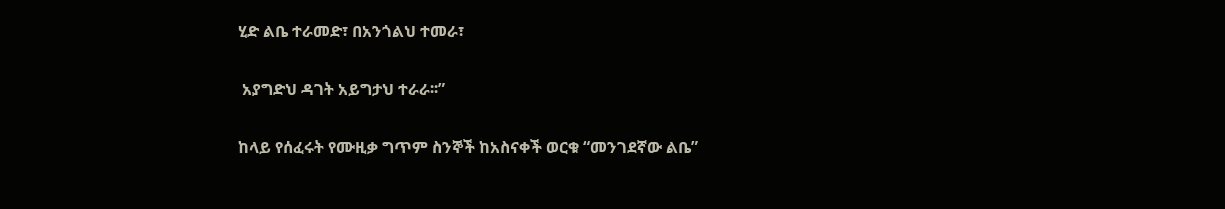ሂድ ልቤ ተራመድ፣ በአንጎልህ ተመራ፣

 አያግድህ ዳገት አይግታህ ተራራ፡፡”

ከላይ የሰፈሩት የሙዚቃ ግጥም ስንኞች ከአስናቀች ወርቁ “መንገደኛው ልቤ”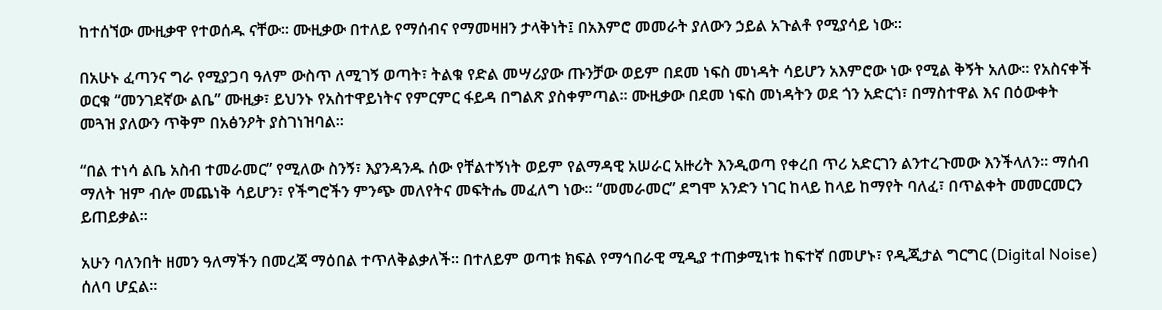ከተሰኘው ሙዚቃዋ የተወሰዱ ናቸው፡፡ ሙዚቃው በተለይ የማሰብና የማመዛዘን ታላቅነት፤ በአእምሮ መመራት ያለውን ኃይል አጉልቶ የሚያሳይ ነው፡፡

በአሁኑ ፈጣንና ግራ የሚያጋባ ዓለም ውስጥ ለሚገኝ ወጣት፣ ትልቁ የድል መሣሪያው ጡንቻው ወይም በደመ ነፍስ መነዳት ሳይሆን አእምሮው ነው የሚል ቅኝት አለው። የአስናቀች ወርቁ “መንገደኛው ልቤ” ሙዚቃ፣ ይህንኑ የአስተዋይነትና የምርምር ፋይዳ በግልጽ ያስቀምጣል። ሙዚቃው በደመ ነፍስ መነዳትን ወደ ጎን አድርጎ፣ በማስተዋል እና በዕውቀት መጓዝ ያለውን ጥቅም በአፅንዖት ያስገነዝባል።

“በል ተነሳ ልቤ አስብ ተመራመር” የሚለው ስንኝ፣ እያንዳንዱ ሰው የቸልተኝነት ወይም የልማዳዊ አሠራር አዙሪት እንዲወጣ የቀረበ ጥሪ አድርገን ልንተረጉመው እንችላለን። ማሰብ ማለት ዝም ብሎ መጨነቅ ሳይሆን፣ የችግሮችን ምንጭ መለየትና መፍትሔ መፈለግ ነው። “መመራመር” ደግሞ አንድን ነገር ከላይ ከላይ ከማየት ባለፈ፣ በጥልቀት መመርመርን ይጠይቃል።

አሁን ባለንበት ዘመን ዓለማችን በመረጃ ማዕበል ተጥለቅልቃለች። በተለይም ወጣቱ ክፍል የማኅበራዊ ሚዲያ ተጠቃሚነቱ ከፍተኛ በመሆኑ፣ የዲጂታል ግርግር (Digital Noise) ሰለባ ሆኗል።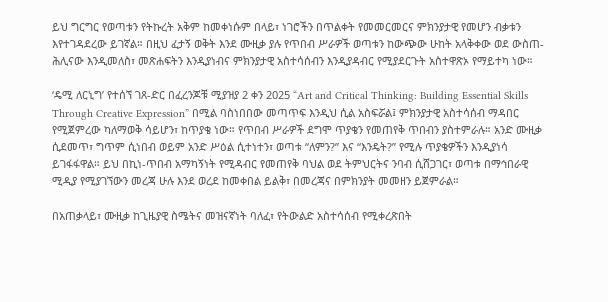ይህ ግርግር የወጣቱን የትኩረት አቅም ከመቀነሱም በላይ፣ ነገሮችን በጥልቀት የመመርመርና ምክንያታዊ የመሆን ብቃቱን እየተገዳደረው ይገኛል። በዚህ ፈታኝ ወቅት እንደ ሙዚቃ ያሉ የጥበብ ሥራዎች ወጣቱን ከውጭው ሁከት አላቅቀው ወደ ውስጠ-ሕሊናው እንዲመለስ፣ መጽሐፍትን እንዲያነብና ምክንያታዊ አስተሳሰብን እንዲያዳብር የሚያደርጉት አስተዋጽኦ የማይተካ ነው።

‘ዴሚ ለርኒግ’ የተሰኘ ገጸ-ድር በፈረንጆቹ ሚያዝያ 2 ቀን 2025 “Art and Critical Thinking: Building Essential Skills Through Creative Expression” በሚል ባስነበበው መጣጥፍ እንዲህ ሲል አስፍሯል፤ ምክንያታዊ አስተሳሰብ ማዳበር የሚጀምረው ካለማወቅ ሳይሆን፣ ከጥያቄ ነው። የጥበብ ሥራዎች ደግሞ ጥያቄን የመጠየቅ ጥበብን ያስተምራሉ። አንድ ሙዚቃ ሲደመጥ፣ ግጥም ሲነበብ ወይም አንድ ሥዕል ሲተነተን፣ ወጣቱ “ለምን?” እና “እንዴት?” የሚሉ ጥያቄዎችን እንዲያነሳ ይገፋፋዋል። ይህ በኪነ-ጥበብ አማካኝነት የሚዳብር የመጠየቅ ባህል ወደ ትምህርትና ንባብ ሲሸጋገር፣ ወጣቱ በማኅበራዊ ሚዲያ የሚያገኘውን መረጃ ሁሉ እንደ ወረደ ከመቀበል ይልቅ፣ በመረጃና በምክንያት መመዘን ይጀምራል።

በአጠቃላይ፣ ሙዚቃ ከጊዜያዊ ስሜትና መዝናኛነት ባለፈ፣ የትውልድ አስተሳሰብ የሚቀረጽበት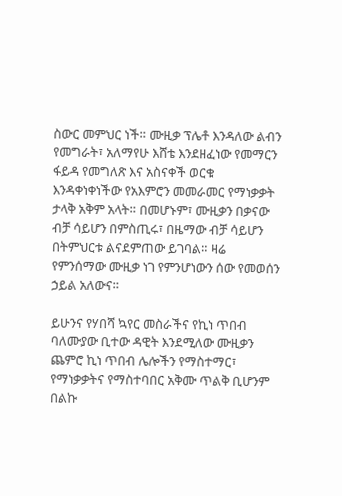ስውር መምህር ነች። ሙዚቃ ፕሌቶ እንዳለው ልብን የመግራት፣ አለማየሁ እሸቴ እንደዘፈነው የመማርን ፋይዳ የመግለጽ እና አስናቀች ወርቁ እንዳቀነቀነችው የአእምሮን መመራመር የማነቃቃት ታላቅ አቅም አላት። በመሆኑም፣ ሙዚቃን በቃናው ብቻ ሳይሆን በምስጢሩ፣ በዜማው ብቻ ሳይሆን በትምህርቱ ልናደምጠው ይገባል። ዛሬ የምንሰማው ሙዚቃ ነገ የምንሆነውን ሰው የመወሰን ኃይል አለውና።

ይሁንና የሃበሻ ኳየር መስራችና የኪነ ጥበብ ባለሙያው ቢተው ዳዊት እንደሚለው ሙዚቃን ጨምሮ ኪነ ጥበብ ሌሎችን የማስተማር፣ የማነቃቃትና የማስተባበር አቅሙ ጥልቅ ቢሆንም በልኩ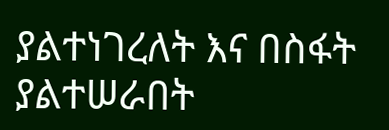ያልተነገረለት እና በስፋት ያልተሠራበት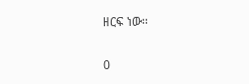ዘርፍ ነው፡፡

0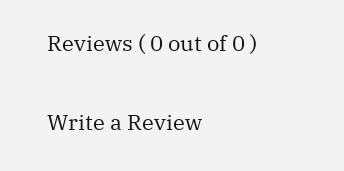Reviews ( 0 out of 0 )

Write a Review